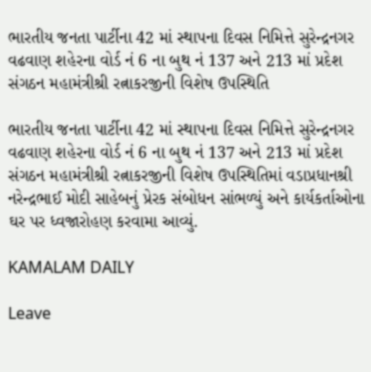ભારતીય જનતા પાર્ટીના 42 માં સ્થાપના દિવસ નિમિત્તે સુરેન્દ્રનગર વઢવાણ શહેરના વોર્ડ નં 6 ના બુથ નં 137 અને 213 માં પ્રદેશ સંગઠન મહામંત્રીશ્રી રત્નાકરજીની વિશેષ ઉપસ્થિતિ

ભારતીય જનતા પાર્ટીના 42 માં સ્થાપના દિવસ નિમિત્તે સુરેન્દ્રનગર વઢવાણ શહેરના વોર્ડ નં 6 ના બુથ નં 137 અને 213 માં પ્રદેશ સંગઠન મહામંત્રીશ્રી રત્નાકરજીની વિશેષ ઉપસ્થિતિમાં વડાપ્રધાનશ્રી નરેન્દ્રભાઈ મોદી સાહેબનું પ્રેરક સંબોધન સાંભળ્યું અને કાર્યકર્તાઓના ઘર પર ધ્વજારોહણ કરવામા આવ્યું.

KAMALAM DAILY

Leave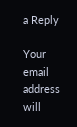a Reply

Your email address will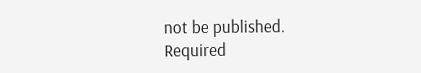not be published. Required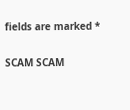fields are marked *

SCAM SCAM